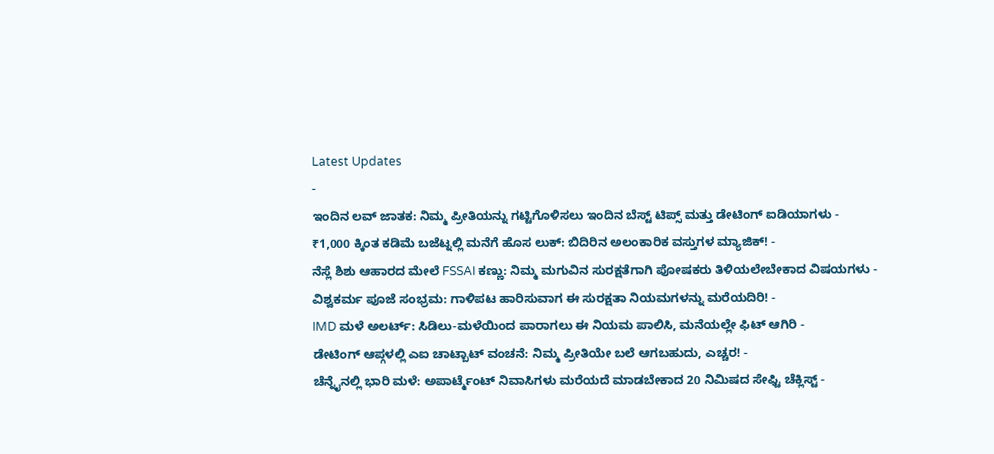Latest Updates
-
ಇಂದಿನ ಲವ್ ಜಾತಕ: ನಿಮ್ಮ ಪ್ರೀತಿಯನ್ನು ಗಟ್ಟಿಗೊಳಿಸಲು ಇಂದಿನ ಬೆಸ್ಟ್ ಟಿಪ್ಸ್ ಮತ್ತು ಡೇಟಿಂಗ್ ಐಡಿಯಾಗಳು -
₹1,000 ಕ್ಕಿಂತ ಕಡಿಮೆ ಬಜೆಟ್ನಲ್ಲಿ ಮನೆಗೆ ಹೊಸ ಲುಕ್: ಬಿದಿರಿನ ಅಲಂಕಾರಿಕ ವಸ್ತುಗಳ ಮ್ಯಾಜಿಕ್! -
ನೆಸ್ಲೆ ಶಿಶು ಆಹಾರದ ಮೇಲೆ FSSAI ಕಣ್ಣು: ನಿಮ್ಮ ಮಗುವಿನ ಸುರಕ್ಷತೆಗಾಗಿ ಪೋಷಕರು ತಿಳಿಯಲೇಬೇಕಾದ ವಿಷಯಗಳು -
ವಿಶ್ವಕರ್ಮ ಪೂಜೆ ಸಂಭ್ರಮ: ಗಾಳಿಪಟ ಹಾರಿಸುವಾಗ ಈ ಸುರಕ್ಷತಾ ನಿಯಮಗಳನ್ನು ಮರೆಯದಿರಿ! -
IMD ಮಳೆ ಅಲರ್ಟ್: ಸಿಡಿಲು-ಮಳೆಯಿಂದ ಪಾರಾಗಲು ಈ ನಿಯಮ ಪಾಲಿಸಿ, ಮನೆಯಲ್ಲೇ ಫಿಟ್ ಆಗಿರಿ -
ಡೇಟಿಂಗ್ ಆಪ್ಗಳಲ್ಲಿ ಎಐ ಚಾಟ್ಬಾಟ್ ವಂಚನೆ: ನಿಮ್ಮ ಪ್ರೀತಿಯೇ ಬಲೆ ಆಗಬಹುದು, ಎಚ್ಚರ! -
ಚೆನ್ನೈನಲ್ಲಿ ಭಾರಿ ಮಳೆ: ಅಪಾರ್ಟ್ಮೆಂಟ್ ನಿವಾಸಿಗಳು ಮರೆಯದೆ ಮಾಡಬೇಕಾದ 20 ನಿಮಿಷದ ಸೇಫ್ಟಿ ಚೆಕ್ಲಿಸ್ಟ್ -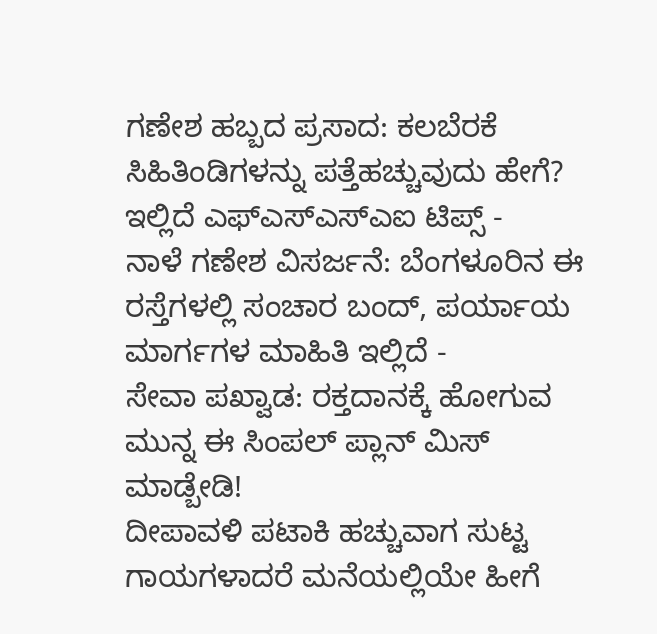ಗಣೇಶ ಹಬ್ಬದ ಪ್ರಸಾದ: ಕಲಬೆರಕೆ ಸಿಹಿತಿಂಡಿಗಳನ್ನು ಪತ್ತೆಹಚ್ಚುವುದು ಹೇಗೆ? ಇಲ್ಲಿದೆ ಎಫ್ಎಸ್ಎಸ್ಎಐ ಟಿಪ್ಸ್ -
ನಾಳೆ ಗಣೇಶ ವಿಸರ್ಜನೆ: ಬೆಂಗಳೂರಿನ ಈ ರಸ್ತೆಗಳಲ್ಲಿ ಸಂಚಾರ ಬಂದ್, ಪರ್ಯಾಯ ಮಾರ್ಗಗಳ ಮಾಹಿತಿ ಇಲ್ಲಿದೆ -
ಸೇವಾ ಪಖ್ವಾಡ: ರಕ್ತದಾನಕ್ಕೆ ಹೋಗುವ ಮುನ್ನ ಈ ಸಿಂಪಲ್ ಪ್ಲಾನ್ ಮಿಸ್ ಮಾಡ್ಬೇಡಿ!
ದೀಪಾವಳಿ ಪಟಾಕಿ ಹಚ್ಚುವಾಗ ಸುಟ್ಟ ಗಾಯಗಳಾದರೆ ಮನೆಯಲ್ಲಿಯೇ ಹೀಗೆ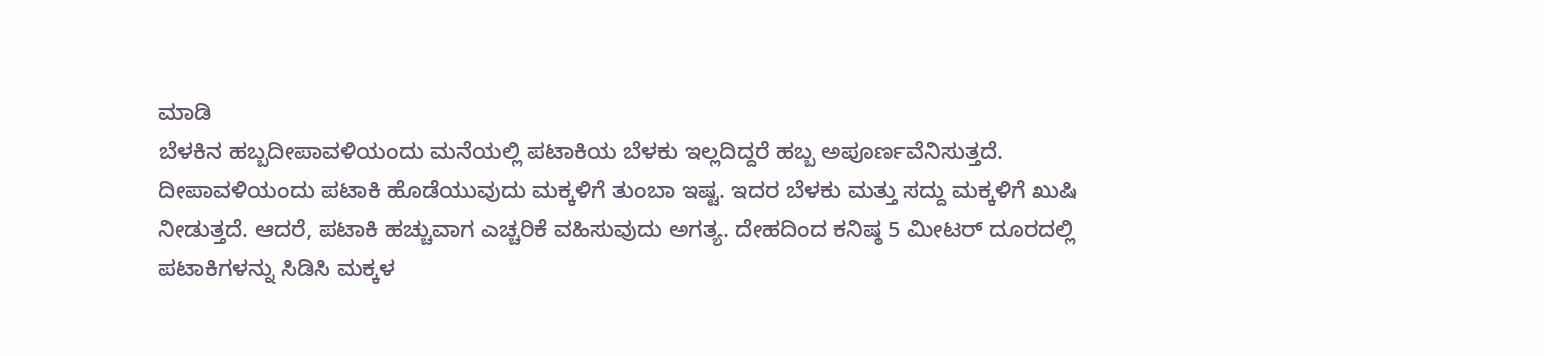ಮಾಡಿ
ಬೆಳಕಿನ ಹಬ್ಬದೀಪಾವಳಿಯಂದು ಮನೆಯಲ್ಲಿ ಪಟಾಕಿಯ ಬೆಳಕು ಇಲ್ಲದಿದ್ದರೆ ಹಬ್ಬ ಅಪೂರ್ಣವೆನಿಸುತ್ತದೆ. ದೀಪಾವಳಿಯಂದು ಪಟಾಕಿ ಹೊಡೆಯುವುದು ಮಕ್ಕಳಿಗೆ ತುಂಬಾ ಇಷ್ಟ. ಇದರ ಬೆಳಕು ಮತ್ತು ಸದ್ದು ಮಕ್ಕಳಿಗೆ ಖುಷಿ ನೀಡುತ್ತದೆ. ಆದರೆ, ಪಟಾಕಿ ಹಚ್ಚುವಾಗ ಎಚ್ಚರಿಕೆ ವಹಿಸುವುದು ಅಗತ್ಯ. ದೇಹದಿಂದ ಕನಿಷ್ಠ 5 ಮೀಟರ್ ದೂರದಲ್ಲಿ ಪಟಾಕಿಗಳನ್ನು ಸಿಡಿಸಿ ಮಕ್ಕಳ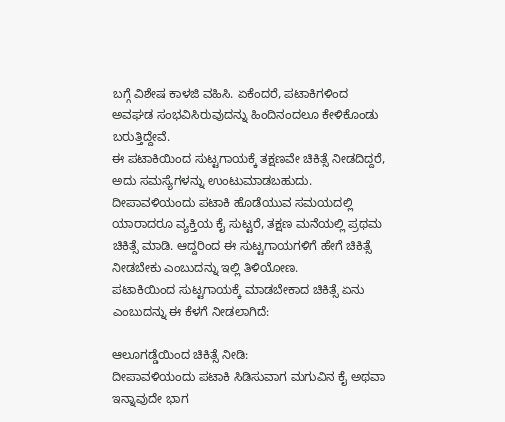ಬಗ್ಗೆ ವಿಶೇಷ ಕಾಳಜಿ ವಹಿಸಿ. ಏಕೆಂದರೆ, ಪಟಾಕಿಗಳಿಂದ ಅವಘಡ ಸಂಭವಿಸಿರುವುದನ್ನು ಹಿಂದಿನಂದಲೂ ಕೇಳಿಕೊಂಡು ಬರುತ್ತಿದ್ದೇವೆ.
ಈ ಪಟಾಕಿಯಿಂದ ಸುಟ್ಟಗಾಯಕ್ಕೆ ತಕ್ಷಣವೇ ಚಿಕಿತ್ಸೆ ನೀಡದಿದ್ದರೆ, ಅದು ಸಮಸ್ಯೆಗಳನ್ನು ಉಂಟುಮಾಡಬಹುದು. ದೀಪಾವಳಿಯಂದು ಪಟಾಕಿ ಹೊಡೆಯುವ ಸಮಯದಲ್ಲಿ ಯಾರಾದರೂ ವ್ಯಕ್ತಿಯ ಕೈ ಸುಟ್ಟರೆ, ತಕ್ಷಣ ಮನೆಯಲ್ಲಿ ಪ್ರಥಮ ಚಿಕಿತ್ಸೆ ಮಾಡಿ. ಆದ್ದರಿಂದ ಈ ಸುಟ್ಟಗಾಯಗಳಿಗೆ ಹೇಗೆ ಚಿಕಿತ್ಸೆ ನೀಡಬೇಕು ಎಂಬುದನ್ನು ಇಲ್ಲಿ ತಿಳಿಯೋಣ.
ಪಟಾಕಿಯಿಂದ ಸುಟ್ಟಗಾಯಕ್ಕೆ ಮಾಡಬೇಕಾದ ಚಿಕಿತ್ಸೆ ಏನು ಎಂಬುದನ್ನು ಈ ಕೆಳಗೆ ನೀಡಲಾಗಿದೆ:

ಆಲೂಗಡ್ಡೆಯಿಂದ ಚಿಕಿತ್ಸೆ ನೀಡಿ:
ದೀಪಾವಳಿಯಂದು ಪಟಾಕಿ ಸಿಡಿಸುವಾಗ ಮಗುವಿನ ಕೈ ಅಥವಾ ಇನ್ನಾವುದೇ ಭಾಗ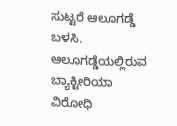ಸುಟ್ಟರೆ ಆಲೂಗಡ್ಡೆ ಬಳಸಿ. ಆಲೂಗಡ್ಡೆಯಲ್ಲಿರುವ ಬ್ಯಾಕ್ಟೀರಿಯಾ ವಿರೋಧಿ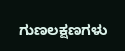ಗುಣಲಕ್ಷಣಗಳು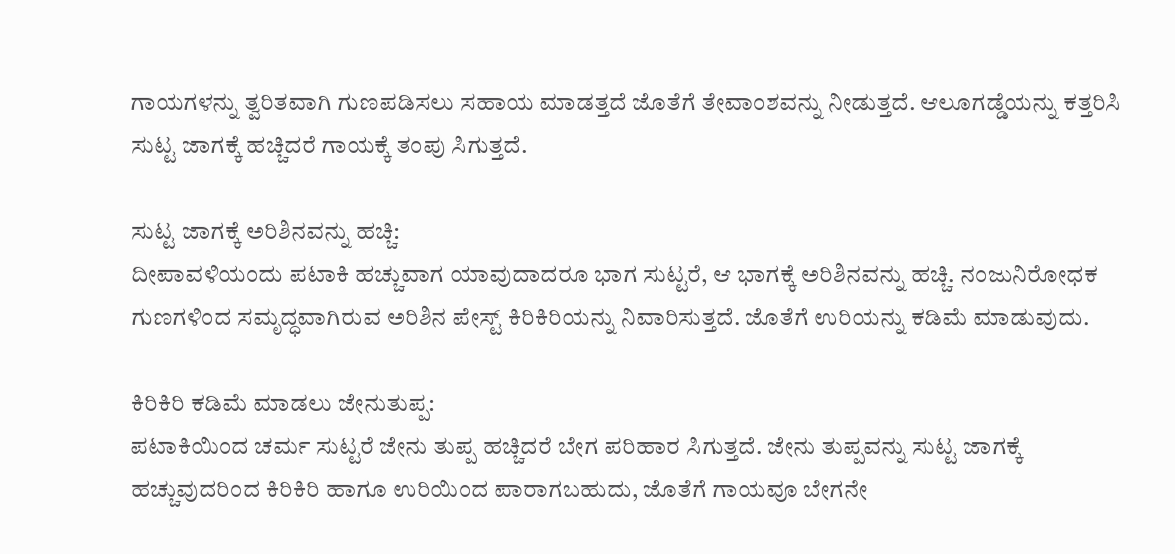ಗಾಯಗಳನ್ನು ತ್ವರಿತವಾಗಿ ಗುಣಪಡಿಸಲು ಸಹಾಯ ಮಾಡತ್ತದೆ ಜೊತೆಗೆ ತೇವಾಂಶವನ್ನು ನೀಡುತ್ತದೆ. ಆಲೂಗಡ್ಡೆಯನ್ನು ಕತ್ತರಿಸಿ ಸುಟ್ಟ ಜಾಗಕ್ಕೆ ಹಚ್ಚಿದರೆ ಗಾಯಕ್ಕೆ ತಂಪು ಸಿಗುತ್ತದೆ.

ಸುಟ್ಟ ಜಾಗಕ್ಕೆ ಅರಿಶಿನವನ್ನು ಹಚ್ಚಿ:
ದೀಪಾವಳಿಯಂದು ಪಟಾಕಿ ಹಚ್ಚುವಾಗ ಯಾವುದಾದರೂ ಭಾಗ ಸುಟ್ಟರೆ, ಆ ಭಾಗಕ್ಕೆ ಅರಿಶಿನವನ್ನು ಹಚ್ಚಿ. ನಂಜುನಿರೋಧಕ ಗುಣಗಳಿಂದ ಸಮೃದ್ಧವಾಗಿರುವ ಅರಿಶಿನ ಪೇಸ್ಟ್ ಕಿರಿಕಿರಿಯನ್ನು ನಿವಾರಿಸುತ್ತದೆ. ಜೊತೆಗೆ ಉರಿಯನ್ನು ಕಡಿಮೆ ಮಾಡುವುದು.

ಕಿರಿಕಿರಿ ಕಡಿಮೆ ಮಾಡಲು ಜೇನುತುಪ್ಪ:
ಪಟಾಕಿಯಿಂದ ಚರ್ಮ ಸುಟ್ಟರೆ ಜೇನು ತುಪ್ಪ ಹಚ್ಚಿದರೆ ಬೇಗ ಪರಿಹಾರ ಸಿಗುತ್ತದೆ. ಜೇನು ತುಪ್ಪವನ್ನು ಸುಟ್ಟ ಜಾಗಕ್ಕೆ ಹಚ್ಚುವುದರಿಂದ ಕಿರಿಕಿರಿ ಹಾಗೂ ಉರಿಯಿಂದ ಪಾರಾಗಬಹುದು, ಜೊತೆಗೆ ಗಾಯವೂ ಬೇಗನೇ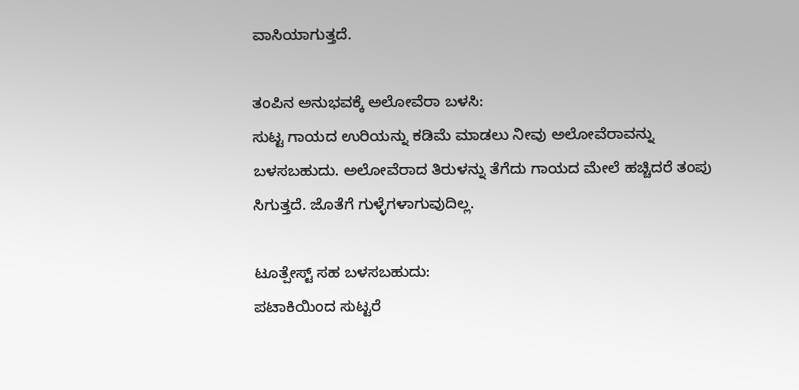ವಾಸಿಯಾಗುತ್ತದೆ.

ತಂಪಿನ ಅನುಭವಕ್ಕೆ ಅಲೋವೆರಾ ಬಳಸಿ:
ಸುಟ್ಟ ಗಾಯದ ಉರಿಯನ್ನು ಕಡಿಮೆ ಮಾಡಲು ನೀವು ಅಲೋವೆರಾವನ್ನು ಬಳಸಬಹುದು. ಅಲೋವೆರಾದ ತಿರುಳನ್ನು ತೆಗೆದು ಗಾಯದ ಮೇಲೆ ಹಚ್ಚಿದರೆ ತಂಪು ಸಿಗುತ್ತದೆ. ಜೊತೆಗೆ ಗುಳ್ಳೆಗಳಾಗುವುದಿಲ್ಲ.

ಟೂತ್ಪೇಸ್ಟ್ ಸಹ ಬಳಸಬಹುದು:
ಪಟಾಕಿಯಿಂದ ಸುಟ್ಟರೆ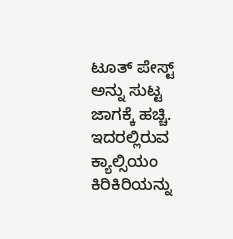ಟೂತ್ ಪೇಸ್ಟ್ ಅನ್ನು ಸುಟ್ಟ ಜಾಗಕ್ಕೆ ಹಚ್ಚಿ. ಇದರಲ್ಲಿರುವ ಕ್ಯಾಲ್ಸಿಯಂ ಕಿರಿಕಿರಿಯನ್ನು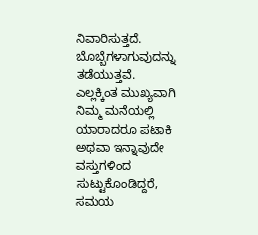ನಿವಾರಿಸುತ್ತದೆ. ಬೊಬ್ಬೆಗಳಾಗುವುದನ್ನು ತಡೆಯುತ್ತವೆ.
ಎಲ್ಲಕ್ಕಿಂತ ಮುಖ್ಯವಾಗಿ ನಿಮ್ಮ ಮನೆಯಲ್ಲಿ ಯಾರಾದರೂ ಪಟಾಕಿ ಅಥವಾ ಇನ್ನಾವುದೇ ವಸ್ತುಗಳಿಂದ ಸುಟ್ಟುಕೊಂಡಿದ್ದರೆ, ಸಮಯ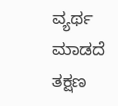ವ್ಯರ್ಥ ಮಾಡದೆ ತಕ್ಷಣ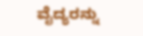ವೈದ್ಯರನ್ನು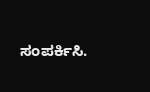ಸಂಪರ್ಕಿಸಿ.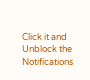Click it and Unblock the Notifications